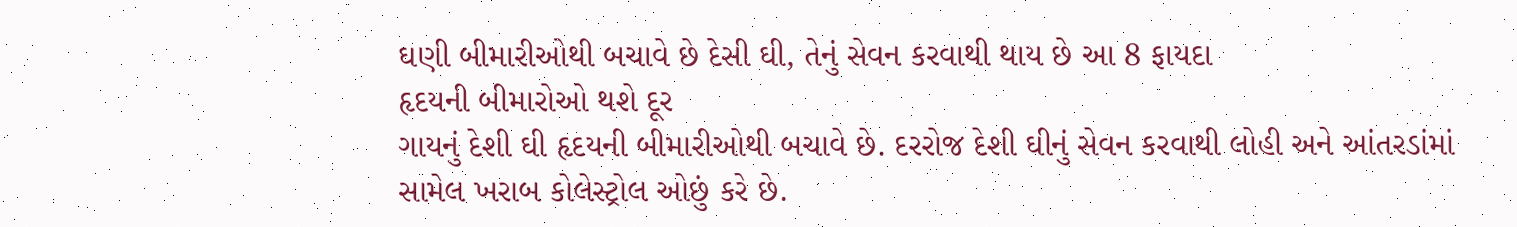ઘણી બીમારીઓથી બચાવે છે દેસી ઘી, તેનું સેવન કરવાથી થાય છે આ 8 ફાયદા
હૃદયની બીમારોઓ થશે દૂર
ગાયનું દેશી ઘી હૃદયની બીમારીઓથી બચાવે છે. દરરોજ દેશી ઘીનું સેવન કરવાથી લોહી અને આંતરડાંમાં સામેલ ખરાબ કોલેસ્ટ્રોલ ઓછું કરે છે.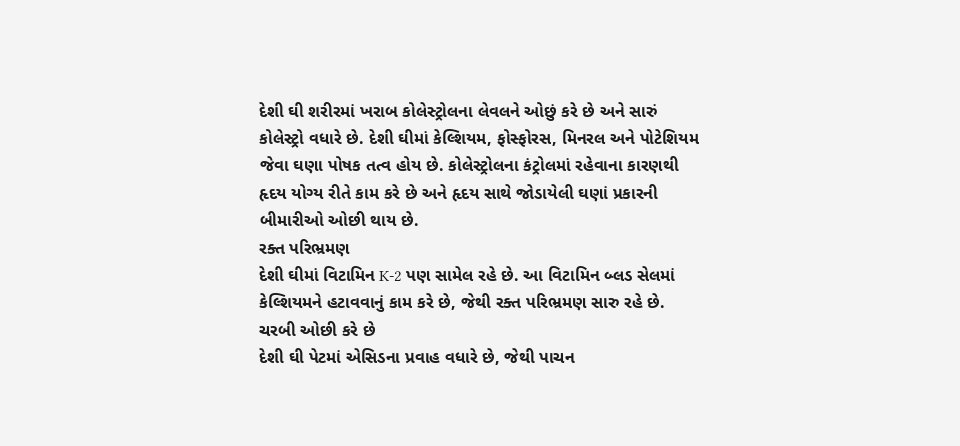દેશી ઘી શરીરમાં ખરાબ કોલેસ્ટ્રોલના લેવલને ઓછું કરે છે અને સારું કોલેસ્ટ્રો વધારે છે. દેશી ઘીમાં કેલ્શિયમ, ફોસ્ફોરસ, મિનરલ અને પોટેશિયમ જેવા ઘણા પોષક તત્વ હોય છે. કોલેસ્ટ્રોલના કંટ્રોલમાં રહેવાના કારણથી હૃદય યોગ્ય રીતે કામ કરે છે અને હૃદય સાથે જોડાયેલી ઘણાં પ્રકારની બીમારીઓ ઓછી થાય છે.
રક્ત પરિભ્રમણ
દેશી ઘીમાં વિટામિન K-2 પણ સામેલ રહે છે. આ વિટામિન બ્લડ સેલમાં કેલ્શિયમને હટાવવાનું કામ કરે છે, જેથી રક્ત પરિભ્રમણ સારુ રહે છે.
ચરબી ઓછી કરે છે
દેશી ઘી પેટમાં એસિડના પ્રવાહ વધારે છે, જેથી પાચન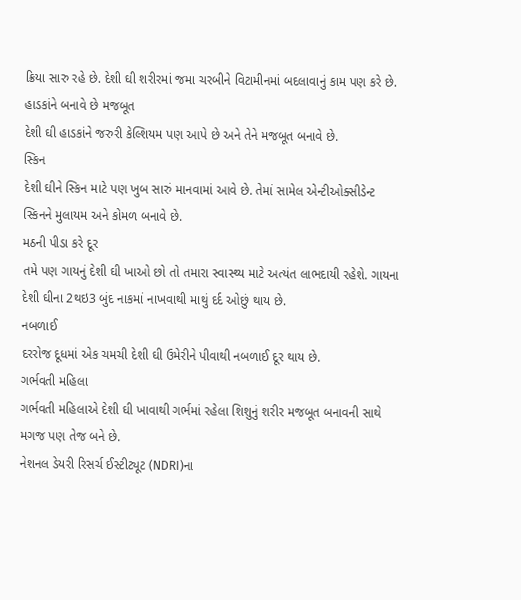ક્રિયા સારુ રહે છે. દેશી ઘી શરીરમાં જમા ચરબીને વિટામીનમાં બદલાવાનું કામ પણ કરે છે.
હાડકાંને બનાવે છે મજબૂત
દેશી ઘી હાડકાંને જરુરી કેલ્શિયમ પણ આપે છે અને તેને મજબૂત બનાવે છે.
સ્કિન
દેશી ઘીને સ્કિન માટે પણ ખુબ સારું માનવામાં આવે છે. તેમાં સામેલ એન્ટીઓક્સીડેન્ટ સ્કિનને મુલાયમ અને કોમળ બનાવે છે.
મઠની પીડા કરે દૂર
તમે પણ ગાયનું દેશી ઘી ખાઓ છો તો તમારા સ્વાસ્થ્ય માટે અત્યંત લાભદાયી રહેશે. ગાયના દેશી ઘીના 2થઇ3 બુંદ નાકમાં નાખવાથી માથું દર્દ ઓછું થાય છે.
નબળાઈ
દરરોજ દૂધમાં એક ચમચી દેશી ઘી ઉમેરીને પીવાથી નબળાઈ દૂર થાય છે.
ગર્ભવતી મહિલા
ગર્ભવતી મહિલાએ દેશી ઘી ખાવાથી ગર્ભમાં રહેલા શિશુનું શરીર મજબૂત બનાવની સાથે મગજ પણ તેજ બને છે.
નેશનલ ડેયરી રિસર્ચ ઈસ્ટીટ્યૂટ (NDRI)ના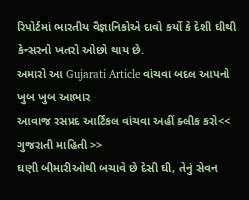રિપોર્ટમાં ભારતીય વૈજ્ઞાનિકોએ દાવો કર્યો કે દેશી ઘીથી કેન્સરનો ખતરો ઓછો થાય છે.
અમારો આ Gujarati Article વાંચવા બદલ આપનો ખુબ ખુબ આભાર
આવાજ રસપ્રદ આર્ટિકલ વાંચવા અહીં ક્લીક કરો<< ગુજરાતી માહિતી >>
ઘણી બીમારીઓથી બચાવે છે દેસી ઘી, તેનું સેવન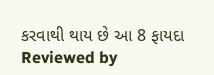કરવાથી થાય છે આ 8 ફાયદા
Reviewed by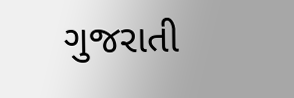ગુજરાતી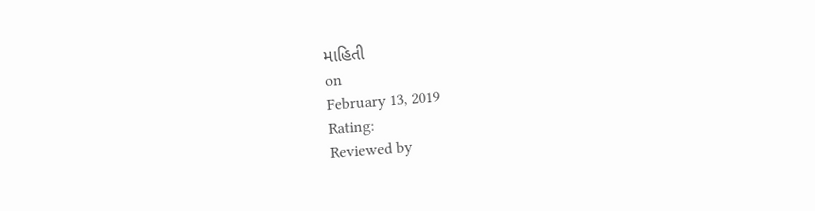માહિતી
on
February 13, 2019
Rating:
Reviewed by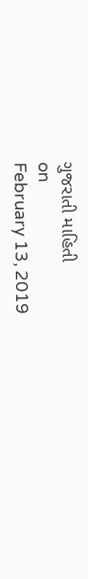ગુજરાતી માહિતી
on
February 13, 2019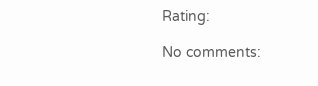Rating:

No comments: